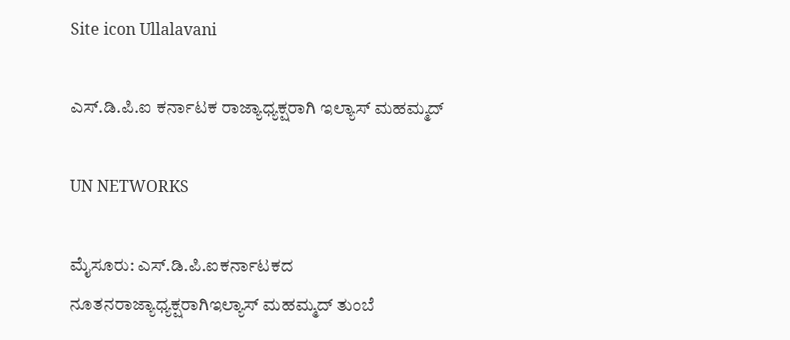Site icon Ullalavani

ಎಸ್.ಡಿ.ಪಿ.ಐ ಕರ್ನಾಟಕ ರಾಜ್ಯಾಧ್ಯಕ್ಷರಾಗಿ ಇಲ್ಯಾಸ್ ಮಹಮ್ಮದ್

UN NETWORKS

ಮೈಸೂರು: ಎಸ್.ಡಿ.ಪಿ.ಐಕರ್ನಾಟಕದ ನೂತನರಾಜ್ಯಾಧ್ಯಕ್ಷರಾಗಿಇಲ್ಯಾಸ್ ಮಹಮ್ಮದ್‍ ತುಂಬೆ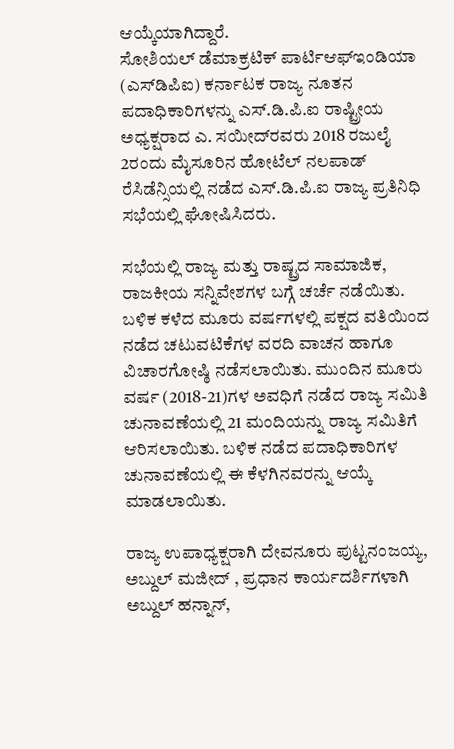ಆಯ್ಕೆಯಾಗಿದ್ದಾರೆ.
ಸೋಶಿಯಲ್ ಡೆಮಾಕ್ರಟಿಕ್ ಪಾರ್ಟಿಆಫ್‍ಇಂಡಿಯಾ (ಎಸ್‍ಡಿಪಿಐ) ಕರ್ನಾಟಕ ರಾಜ್ಯ ನೂತನ ಪದಾಧಿಕಾರಿಗಳನ್ನು ಎಸ್.ಡಿ.ಪಿ.ಐ ರಾಷ್ಟ್ರೀಯ ಅಧ್ಯಕ್ಷರಾದ ಎ. ಸಯೀದ್‍ರವರು 2018 ರಜುಲೈ 2ರಂದು ಮೈಸೂರಿನ ಹೋಟೆಲ್ ನಲಪಾಡ್ ರೆಸಿಡೆನ್ಸಿಯಲ್ಲಿ ನಡೆದ ಎಸ್.ಡಿ.ಪಿ.ಐ ರಾಜ್ಯ ಪ್ರತಿನಿಧಿ ಸಭೆಯಲ್ಲಿ ಘೋಷಿಸಿದರು.

ಸಭೆಯಲ್ಲಿ ರಾಜ್ಯ ಮತ್ತು ರಾಷ್ಟ್ರದ ಸಾಮಾಜಿಕ, ರಾಜಕೀಯ ಸನ್ನಿವೇಶಗಳ ಬಗ್ಗೆ ಚರ್ಚೆ ನಡೆಯಿತು. ಬಳಿಕ ಕಳೆದ ಮೂರು ವರ್ಷಗಳಲ್ಲಿ ಪಕ್ಷದ ವತಿಯಿಂದ ನಡೆದ ಚಟುವಟಿಕೆಗಳ ವರದಿ ವಾಚನ ಹಾಗೂ ವಿಚಾರಗೋಷ್ಠಿ ನಡೆಸಲಾಯಿತು. ಮುಂದಿನ ಮೂರು ವರ್ಷ (2018-21)ಗಳ ಅವಧಿಗೆ ನಡೆದ ರಾಜ್ಯ ಸಮಿತಿ ಚುನಾವಣೆಯಲ್ಲಿ 21 ಮಂದಿಯನ್ನು ರಾಜ್ಯ ಸಮಿತಿಗೆ ಆರಿಸಲಾಯಿತು. ಬಳಿಕ ನಡೆದ ಪದಾಧಿಕಾರಿಗಳ ಚುನಾವಣೆಯಲ್ಲಿ ಈ ಕೆಳಗಿನವರನ್ನು ಆಯ್ಕೆ ಮಾಡಲಾಯಿತು.

ರಾಜ್ಯ ಉಪಾಧ್ಯಕ್ಷರಾಗಿ ದೇವನೂರು ಪುಟ್ಟನಂಜಯ್ಯ, ಅಬ್ದುಲ್ ಮಜೀದ್ , ಪ್ರಧಾನ ಕಾರ್ಯದರ್ಶಿಗಳಾಗಿ ಅಬ್ದುಲ್ ಹನ್ನಾನ್,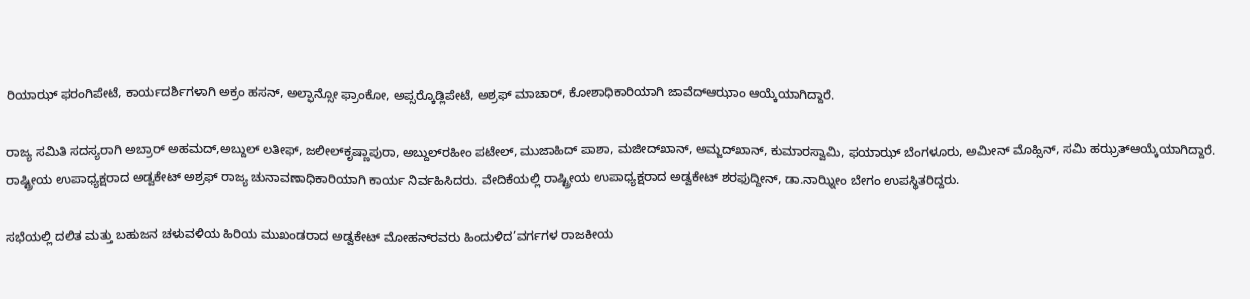ರಿಯಾಝ್ ಫರಂಗಿಪೇಟೆ, ಕಾರ್ಯದರ್ಶಿಗಳಾಗಿ ಅಕ್ರಂ ಹಸನ್, ಅಲ್ಫಾನ್ಸೋ ಫ್ರಾಂಕೋ, ಅಪ್ಸರ್‍ಕೊಡ್ಲಿಪೇಟೆ, ಅಶ್ರಫ್ ಮಾಚಾರ್, ಕೋಶಾಧಿಕಾರಿಯಾಗಿ ಜಾವೆದ್‍ಆಝಾಂ ಆಯ್ಕೆಯಾಗಿದ್ದಾರೆ.

ರಾಜ್ಯ ಸಮಿತಿ ಸದಸ್ಯರಾಗಿ ಅಬ್ರಾರ್ ಅಹಮದ್,ಅಬ್ದುಲ್ ಲತೀಫ್, ಜಲೀಲ್‍ಕೃಷ್ಣಾಪುರಾ, ಅಬ್ದುಲ್‍ರಹೀಂ ಪಟೇಲ್, ಮುಜಾಹಿದ್ ಪಾಶಾ, ಮಜೀದ್‍ಖಾನ್, ಅಮ್ಜದ್‍ಖಾನ್, ಕುಮಾರಸ್ವಾಮಿ, ಫಯಾಝ್ ಬೆಂಗಳೂರು, ಅಮೀನ್ ಮೊಹ್ಸಿನ್, ಸಮಿ ಹಝ್ರತ್‍ಆಯ್ಕೆಯಾಗಿದ್ದಾರೆ.
ರಾಷ್ಟ್ರೀಯ ಉಪಾಧ್ಯಕ್ಷರಾದ ಅಡ್ವಕೇಟ್‍ ಅಶ್ರಫ್‍ ರಾಜ್ಯ ಚುನಾವಣಾಧಿಕಾರಿಯಾಗಿ ಕಾರ್ಯ ನಿರ್ವಹಿಸಿದರು. ವೇದಿಕೆಯಲ್ಲಿ ರಾಷ್ಟ್ರೀಯ ಉಪಾಧ್ಯಕ್ಷರಾದ ಅಡ್ವಕೇಟ್ ಶರಫುದ್ದೀನ್, ಡಾ.ನಾಝ್ನೀಂ ಬೇಗಂ ಉಪಸ್ಥಿತರಿದ್ದರು.

ಸಭೆಯಲ್ಲಿ ದಲಿತ ಮತ್ತು ಬಹುಜನ ಚಳುವಳಿಯ ಹಿರಿಯ ಮುಖಂಡರಾದ ಅಡ್ವಕೇಟ್ ಮೋಹನ್‍ರವರು ಹಿಂದುಳಿದ’ವರ್ಗಗಳ ರಾಜಕೀಯ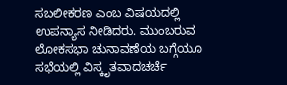ಸಬಲೀಕರಣ ಎಂಬ ವಿಷಯದಲ್ಲಿ ಉಪನ್ಯಾಸ ನೀಡಿದರು. ಮುಂಬರುವ ಲೋಕಸಭಾ ಚುನಾವಣೆಯ ಬಗ್ಗೆಯೂ ಸಭೆಯಲ್ಲಿ ವಿಸ್ಕೃತವಾದಚರ್ಚೆ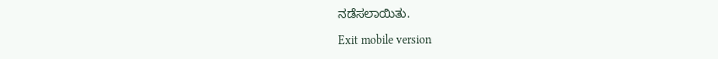ನಡೆಸಲಾಯಿತು.

Exit mobile version